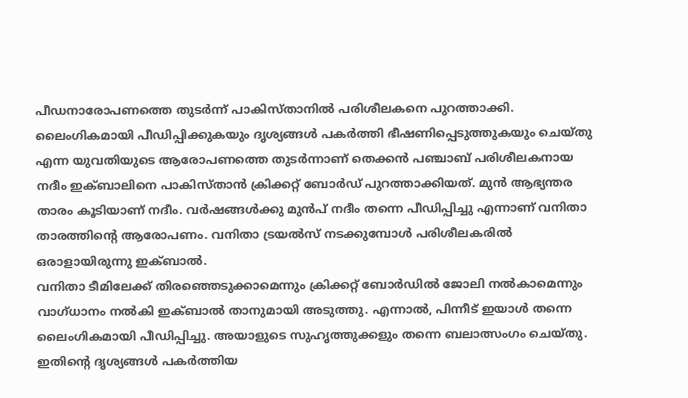പീഡനാരോപണത്തെ തുടർന്ന് പാകിസ്താനിൽ പരിശീലകനെ പുറത്താക്കി. ലൈംഗികമായി പീഡിപ്പിക്കുകയും ദൃശ്യങ്ങൾ പകർത്തി ഭീഷണിപ്പെടുത്തുകയും ചെയ്തു എന്ന യുവതിയുടെ ആരോപണത്തെ തുടർന്നാണ് തെക്കൻ പഞ്ചാബ് പരിശീലകനായ നദീം ഇക്ബാലിനെ പാകിസ്താൻ ക്രിക്കറ്റ് ബോർഡ് പുറത്താക്കിയത്. മുൻ ആഭ്യന്തര താരം കൂടിയാണ് നദീം. വർഷങ്ങൾക്കു മുൻപ് നദീം തന്നെ പീഡിപ്പിച്ചു എന്നാണ് വനിതാ താരത്തിൻ്റെ ആരോപണം. വനിതാ ട്രയൽസ് നടക്കുമ്പോൾ പരിശീലകരിൽ ഒരാളായിരുന്നു ഇക്ബാൽ.
വനിതാ ടീമിലേക്ക് തിരഞ്ഞെടുക്കാമെന്നും ക്രിക്കറ്റ് ബോർഡിൽ ജോലി നൽകാമെന്നും വാഗ്ധാനം നൽകി ഇക്ബാൽ താനുമായി അടുത്തു. എന്നാൽ, പിന്നീട് ഇയാൾ തന്നെ ലൈംഗികമായി പീഡിപ്പിച്ചു. അയാളുടെ സുഹൃത്തുക്കളും തന്നെ ബലാത്സംഗം ചെയ്തു. ഇതിൻ്റെ ദൃശ്യങ്ങൾ പകർത്തിയ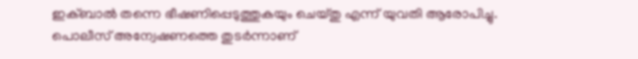ഇക്ബാൽ തന്നെ ഭീഷണിപ്പെടുത്തുകയും ചെയ്തു എന്ന് യുവതി ആരോപിച്ചു. പൊലീസ് അന്വേഷണത്തെ തുടർന്നാണ്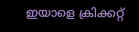ഇയാളെ ക്രിക്കറ്റ്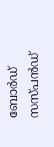ബോർഡ് സസ്പൻഡ്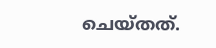ചെയ്തത്.